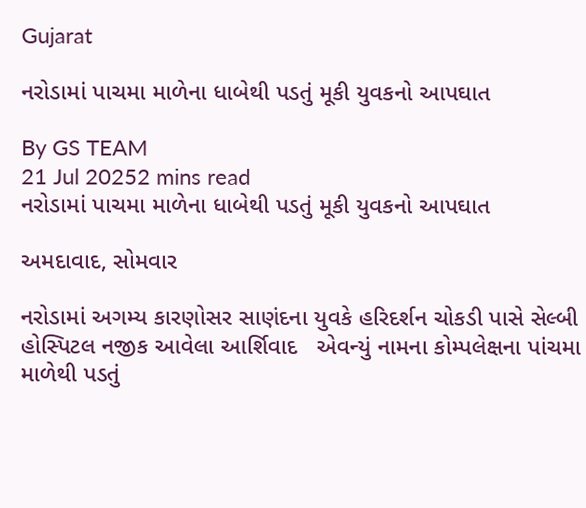Gujarat

નરોડામાં પાચમા માળેના ધાબેથી પડતું મૂકી યુવકનો આપઘાત

By GS TEAM
21 Jul 20252 mins read
નરોડામાં પાચમા માળેના ધાબેથી પડતું મૂકી યુવકનો આપઘાત

અમદાવાદ, સોમવાર

નરોડામાં અગમ્ય કારણોસર સાણંદના યુવકે હરિદર્શન ચોકડી પાસે સેલ્બી હોસ્પિટલ નજીક આવેલા આર્શિવાદ   એવન્યું નામના કોમ્પલેક્ષના પાંચમા માળેથી પડતું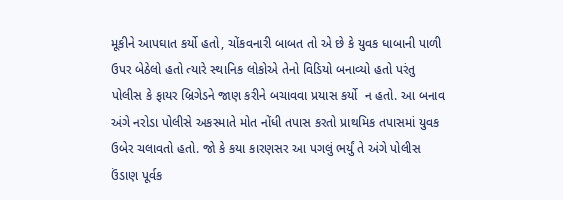મૂકીને આપઘાત કર્યો હતો, ચોંકવનારી બાબત તો એ છે કે યુવક ધાબાની પાળી ઉપર બેઠેલો હતો ત્યારે સ્થાનિક લોકોએ તેનો વિડિયો બનાવ્યો હતો પરંતુ પોલીસ કે ફાયર બ્રિગેડને જાણ કરીને બચાવવા પ્રયાસ કર્યો  ન હતો. આ બનાવ અંગે નરોડા પોલીસે અકસ્માતે મોત નોંધી તપાસ કરતો પ્રાથમિક તપાસમાં યુવક ઉબેર ચલાવતો હતો. જો કે કયા કારણસર આ પગલું ભર્યું તે અંગે પોલીસ ઉંડાણ પૂર્વક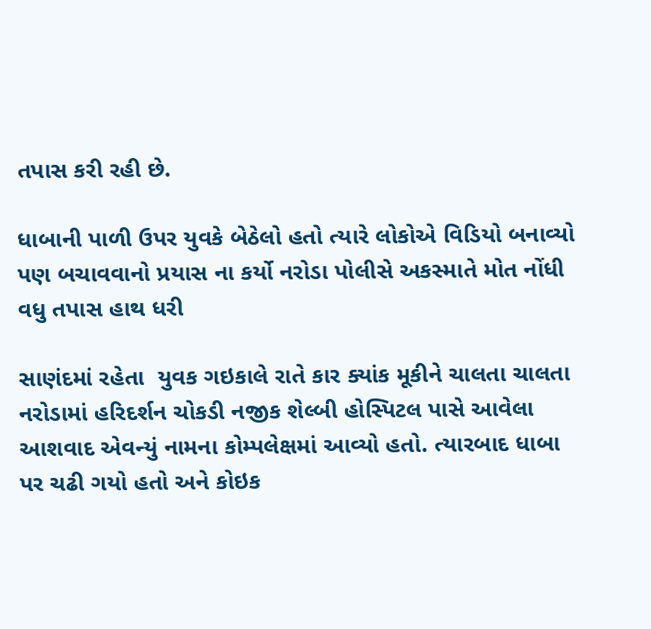તપાસ કરી રહી છે.

ધાબાની પાળી ઉપર યુવકે બેઠેલો હતો ત્યારે લોકોએ વિડિયો બનાવ્યો પણ બચાવવાનો પ્રયાસ ના કર્યો નરોડા પોલીસે અકસ્માતે મોત નોંધી વધુ તપાસ હાથ ધરી

સાણંદમાં રહેતા  યુવક ગઇકાલે રાતે કાર ક્યાંક મૂકીને ચાલતા ચાલતા નરોડામાં હરિદર્શન ચોકડી નજીક શેલ્બી હોસ્પિટલ પાસે આવેલા આશવાદ એવન્યું નામના કોમ્પલેક્ષમાં આવ્યો હતો. ત્યારબાદ ધાબા પર ચઢી ગયો હતો અને કોઇક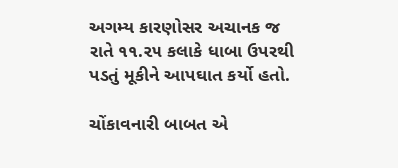અગમ્ય કારણોસર અચાનક જ રાતે ૧૧.૨૫ કલાકે ધાબા ઉપરથી પડતું મૂકીને આપઘાત કર્યો હતો.

ચોંકાવનારી બાબત એ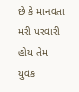છે કે માનવતા મરી પરવારી હોય તેમ યુવક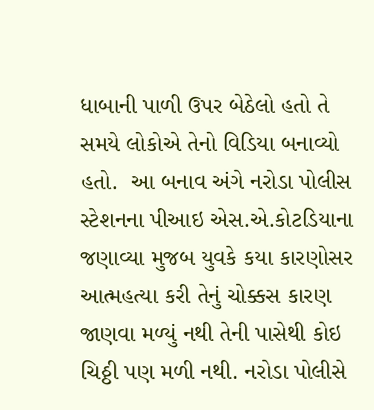ધાબાની પાળી ઉપર બેઠેલો હતો તે સમયે લોકોએ તેનો વિડિયા બનાવ્યો હતો.  આ બનાવ અંગે નરોડા પોલીસ સ્ટેશનના પીઆઇ એસ.એ.કોટડિયાના જણાવ્યા મુજબ યુવકે કયા કારણોસર આત્મહત્યા કરી તેનું ચોક્કસ કારણ જાણવા મળ્યું નથી તેની પાસેથી કોઇ ચિઠ્ઠી પણ મળી નથી. નરોડા પોલીસે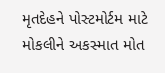મૃતદેહને પોસ્ટમોર્ટમ માટે મોકલીને અકસ્માત મોત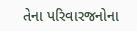તેના પરિવારજનોના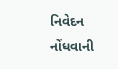નિવેદન નોંધવાની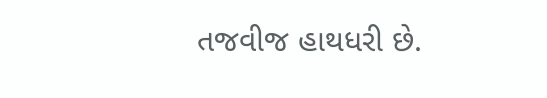તજવીજ હાથધરી છે.